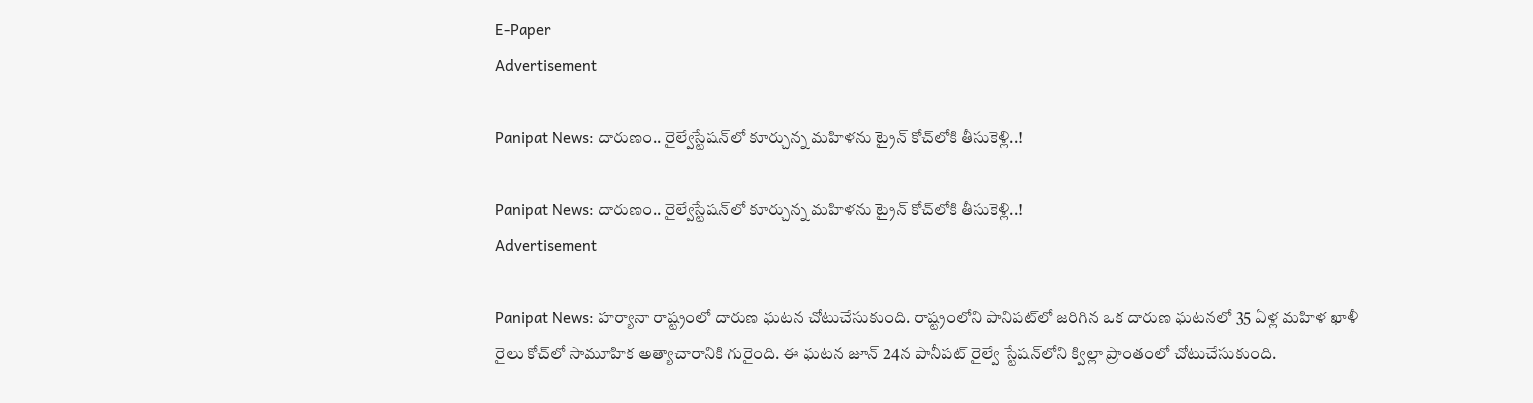E-Paper
Advertisement

Panipat News: దారుణం.. రైల్వేస్టేషన్‌లో కూర్చున్న మహిళను ట్రైన్ కోచ్‌లోకి తీసుకెళ్లి..!

Panipat News: దారుణం.. రైల్వేస్టేషన్‌లో కూర్చున్న మహిళను ట్రైన్ కోచ్‌లోకి తీసుకెళ్లి..!
Advertisement

Panipat News: హర్యానా రాష్ట్రంలో దారుణ ఘటన చోటుచేసుకుంది. రాష్ట్రంలోని పానిపట్‌లో జరిగిన ఒక దారుణ ఘటనలో 35 ఏళ్ల మహిళ ఖాళీ రైలు కోచ్‌లో సామూహిక అత్యాచారానికి గురైంది. ఈ ఘటన జూన్ 24న పానీపట్ రైల్వే స్టేషన్‌లోని క్విల్లా ప్రాంతంలో చోటుచేసుకుంది.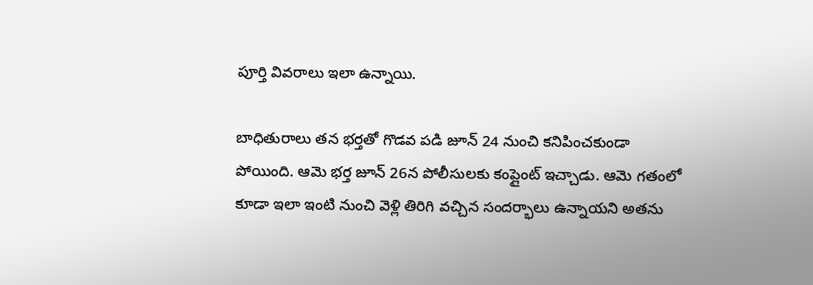పూర్తి వివరాలు ఇలా ఉన్నాయి.

బాధితురాలు తన భర్తతో గొడవ పడి జూన్ 24 నుంచి కనిపించకుండా పోయింది. ఆమె భర్త జూన్ 26న పోలీసులకు కంప్లైంట్ ఇచ్చాడు. ఆమె గతంలో కూడా ఇలా ఇంటి నుంచి వెళ్లి తిరిగి వచ్చిన సందర్భాలు ఉన్నాయని అతను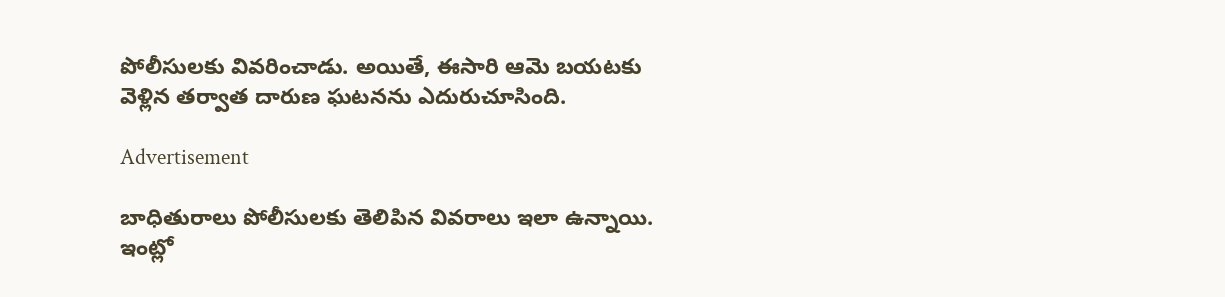పోలీసులకు వివరించాడు. అయితే, ఈసారి ఆమె బయటకు వెళ్లిన తర్వాత దారుణ ఘటనను ఎదురుచూసింది.

Advertisement

బాధితురాలు పోలీసులకు తెలిపిన వివరాలు ఇలా ఉన్నాయి. ఇంట్లో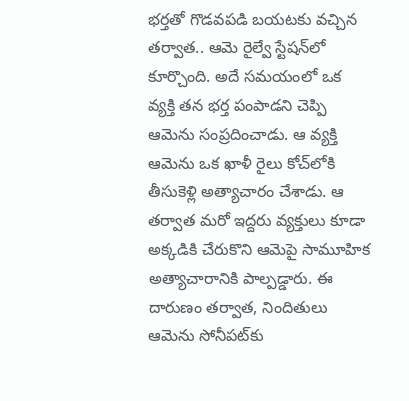భర్తతో గొడవపడి బయటకు వచ్చిన తర్వాత.. ఆమె రైల్వే స్టేషన్‌లో కూర్చొంది. అదే సమయంలో ఒక వ్యక్తి తన భర్త పంపాడని చెప్పి ఆమెను సంప్రదించాడు. ఆ వ్యక్తి ఆమెను ఒక ఖాళీ రైలు కోచ్‌లోకి తీసుకెళ్లి అత్యాచారం చేశాడు. ఆ తర్వాత మరో ఇద్దరు వ్యక్తులు కూడా అక్కడికి చేరుకొని ఆమెపై సామూహిక అత్యాచారానికి పాల్పడ్డారు. ఈ దారుణం తర్వాత, నిందితులు ఆమెను సోనీపట్‌కు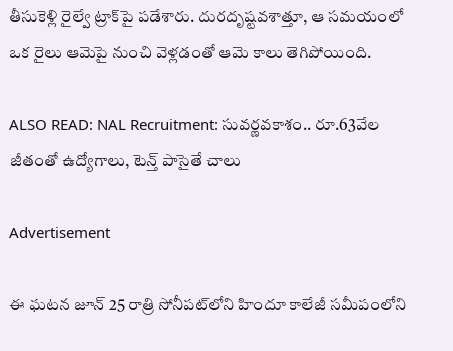తీసుకెళ్లి రైల్వే ట్రాక్‌పై పడేశారు. దురదృష్టవశాత్తూ, ఆ సమయంలో ఒక రైలు ఆమెపై నుంచి వెళ్లడంతో ఆమె కాలు తెగిపోయింది.

ALSO READ: NAL Recruitment: సువర్ణవకాశం.. రూ.63వేల జీతంతో ఉద్యోగాలు, టెన్త్ పాసైతే చాలు

Advertisement

ఈ ఘటన జూన్ 25 రాత్రి సోనీపట్‌లోని హిందూ కాలేజీ సమీపంలోని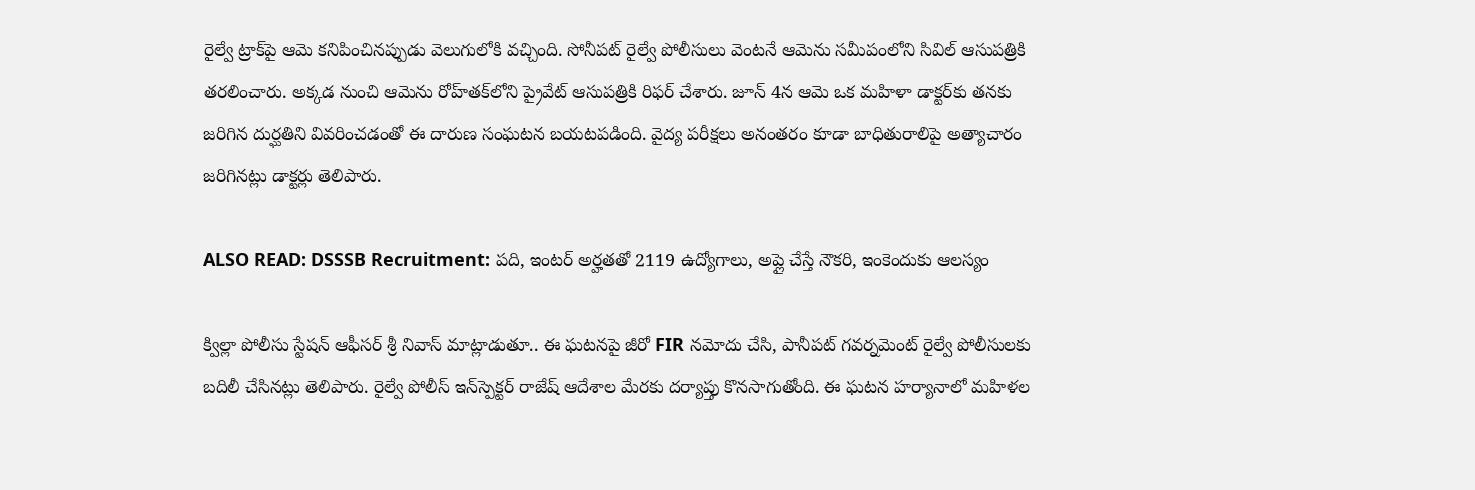రైల్వే ట్రాక్‌పై ఆమె కనిపించినప్పుడు వెలుగులోకి వచ్చింది. సోనీపట్ రైల్వే పోలీసులు వెంటనే ఆమెను సమీపంలోని సివిల్ ఆసుపత్రికి తరలించారు. అక్కడ నుంచి ఆమెను రోహ్‌తక్‌లోని ప్రైవేట్ ఆసుపత్రికి రిఫర్ చేశారు. జూన్ 4న ఆమె ఒక మహిళా డాక్టర్‌కు తనకు జరిగిన దుర్ఘతిని వివరించడంతో ఈ దారుణ సంఘటన బయటపడింది. వైద్య పరీక్షలు అనంతరం కూడా బాధితురాలిపై అత్యాచారం జరిగినట్లు డాక్టర్లు తెలిపారు.

ALSO READ: DSSSB Recruitment: పది, ఇంటర్ అర్హతతో 2119 ఉద్యోగాలు, అప్లై చేస్తే నౌకరి, ఇంకెందుకు ఆలస్యం

క్విల్లా పోలీసు స్టేషన్ ఆఫీసర్ శ్రీ నివాస్ మాట్లాడుతూ.. ఈ ఘటనపై జీరో FIR నమోదు చేసి, పానీపట్ గవర్నమెంట్ రైల్వే పోలీసులకు బదిలీ చేసినట్లు తెలిపారు. రైల్వే పోలీస్ ఇన్‌స్పెక్టర్ రాజేష్ ఆదేశాల మేరకు దర్యాప్తు కొనసాగుతోంది. ఈ ఘటన హర్యానాలో మహిళల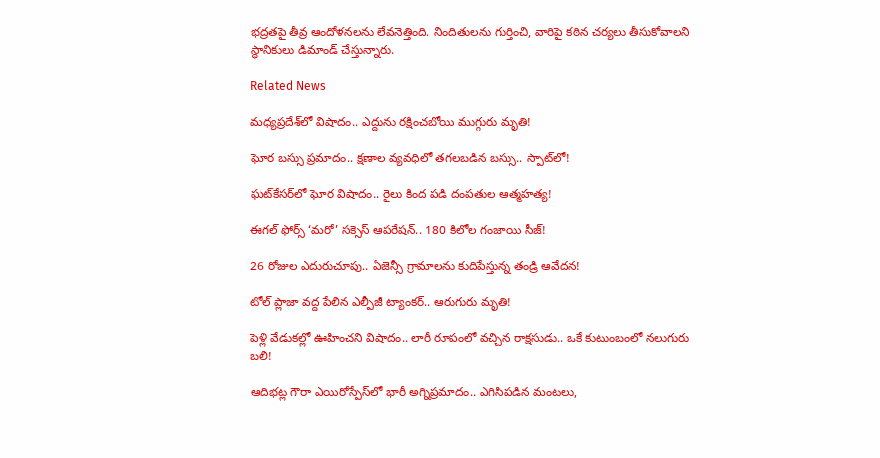భద్రతపై తీవ్ర ఆందోళనలను లేవనెత్తింది. నిందితులను గుర్తించి, వారిపై కఠిన చర్యలు తీసుకోవాలని స్థానికులు డిమాండ్ చేస్తున్నారు.

Related News

మధ్యప్రదేశ్‌లో విషాదం.. ఎద్దును రక్షించబోయి ముగ్గురు మృతి!

ఘోర బస్సు ప్రమాదం.. క్షణాల వ్యవధిలో తగలబడిన బస్సు.. స్పాట్‌లో!

ఘట్‌కేసర్‌లో ఘోర విషాదం.. రైలు కింద పడి దంపతుల ఆత్మహత్య!

ఈగల్ ఫోర్స్ ‘మరో’ సక్సెస్ ఆపరేషన్.. 180 కిలోల గంజాయి సీజ్!

26 రోజుల ఎదురుచూపు.. ఏజెన్సీ గ్రామాలను కుదిపేస్తున్న తండ్రి ఆవేదన!

టోల్ ప్లాజా వద్ద పేలిన ఎల్పీజీ ట్యాంకర్.. ఆరుగురు మృతి!

పెళ్లి వేడుకల్లో ఊహించని విషాదం.. లారీ రూపంలో వచ్చిన రాక్షసుడు.. ఒకే కుటుంబంలో నలుగురు బలి!

ఆదిభట్ల గౌరా ఎయిరోస్పేస్‌లో భారీ అగ్నిప్రమాదం.. ఎగిసిపడిన మంటలు,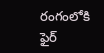రంగంలోకి ఫైర్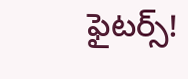ఫైటర్స్!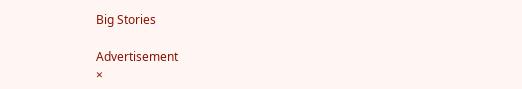Big Stories

Advertisement
×